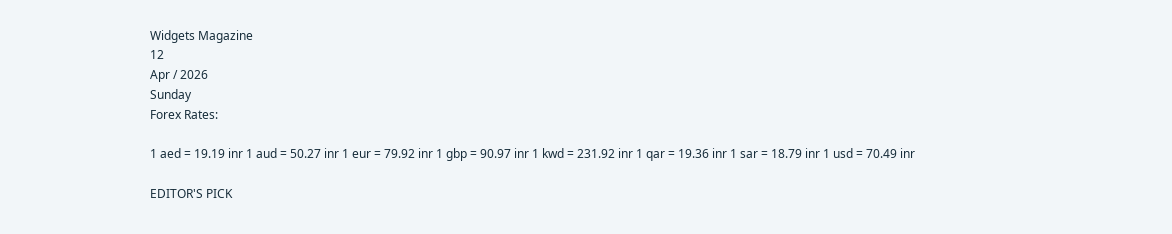Widgets Magazine
12
Apr / 2026
Sunday
Forex Rates:

1 aed = 19.19 inr 1 aud = 50.27 inr 1 eur = 79.92 inr 1 gbp = 90.97 inr 1 kwd = 231.92 inr 1 qar = 19.36 inr 1 sar = 18.79 inr 1 usd = 70.49 inr

EDITOR'S PICK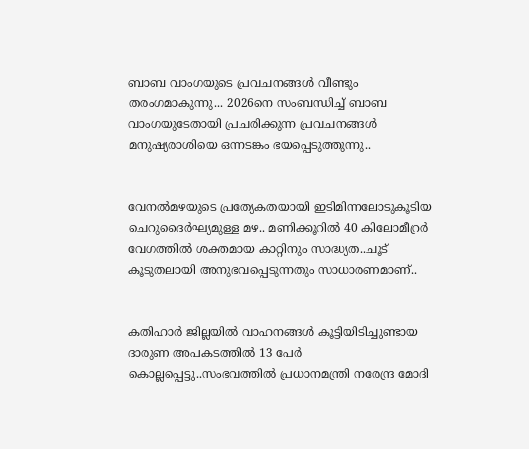ബാബ വാംഗയുടെ പ്രവചനങ്ങൾ വീണ്ടും തരംഗമാകുന്നു... 2026നെ സംബന്ധിച്ച് ബാബ വാംഗയുടേതായി പ്രചരിക്കുന്ന പ്രവചനങ്ങൾ മനുഷ്യരാശിയെ ഒന്നടങ്കം ഭയപ്പെടുത്തുന്നു..


വേനൽമഴയുടെ പ്രത്യേകതയായി ഇടിമിന്നലോടുകൂടിയ ചെറുദൈർഘ്യമുള്ള മഴ.. മണിക്കൂറിൽ 40 കിലോമീറ്രർ വേഗത്തിൽ ശക്തമായ കാറ്റിനും സാദ്ധ്യത..ചൂട് കൂടുതലായി അനുഭവപ്പെടുന്നതും സാധാരണമാണ്..


കതിഹാർ ജില്ലയിൽ വാഹനങ്ങൾ കൂട്ടിയിടിച്ചുണ്ടായ ദാരുണ അപകടത്തിൽ 13 പേർ കൊല്ലപ്പെട്ടു..സംഭവത്തിൽ പ്രധാനമന്ത്രി നരേന്ദ്ര മോദി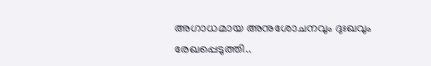അഗാധമായ അനുശോചനവും ദുഃഖവും രേഖപ്പെടുത്തി..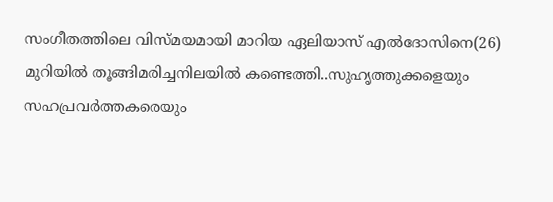സംഗീതത്തിലെ വിസ്മയമായി മാറിയ ഏലിയാസ് എൽദോസിനെ(26) മുറിയിൽ തൂങ്ങിമരിച്ചനിലയിൽ കണ്ടെത്തി..സുഹൃത്തുക്കളെയും സഹപ്രവർത്തകരെയും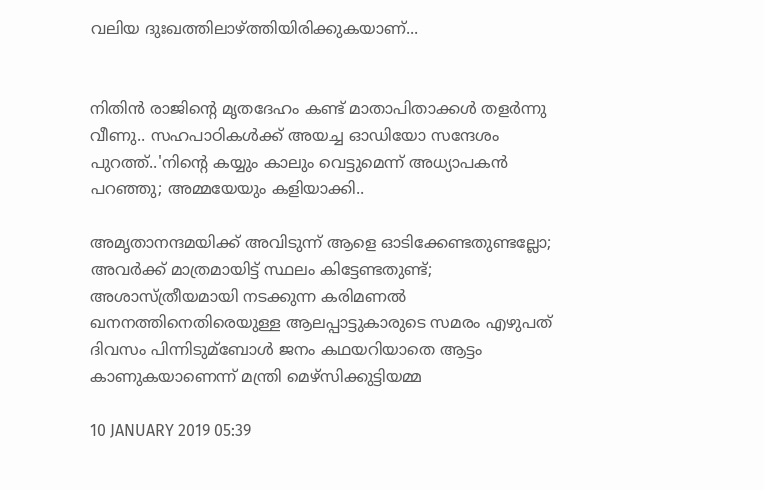വലിയ ദുഃഖത്തിലാഴ്ത്തിയിരിക്കുകയാണ്...


നിതിൻ രാജിന്റെ മൃതദേഹം കണ്ട് മാതാപിതാക്കൾ തളർന്നു വീണു.. സഹപാഠികള്‍ക്ക് അയച്ച ഓഡിയോ സന്ദേശം പുറത്ത്..'നിന്റെ കയ്യും കാലും വെട്ടുമെന്ന് അധ്യാപകന്‍ പറഞ്ഞു; അമ്മയേയും കളിയാക്കി..

അമൃതാനന്ദമയിക്ക് അവിടുന്ന് ആളെ ഓടിക്കേണ്ടതുണ്ടല്ലോ; അവര്‍ക്ക് മാത്രമായിട്ട് സ്ഥലം കിട്ടേണ്ടതുണ്ട്; അശാസ്ത്രീയമായി നടക്കുന്ന കരിമണല്‍ ഖനനത്തിനെതിരെയുള്ള ആലപ്പാട്ടുകാരുടെ സമരം എഴുപത് ദിവസം പിന്നിടുമ്ബോള്‍ ജനം കഥയറിയാതെ ആട്ടം കാണുകയാണെന്ന് മന്ത്രി മെഴ്‌സിക്കുട്ടിയമ്മ

10 JANUARY 2019 05:39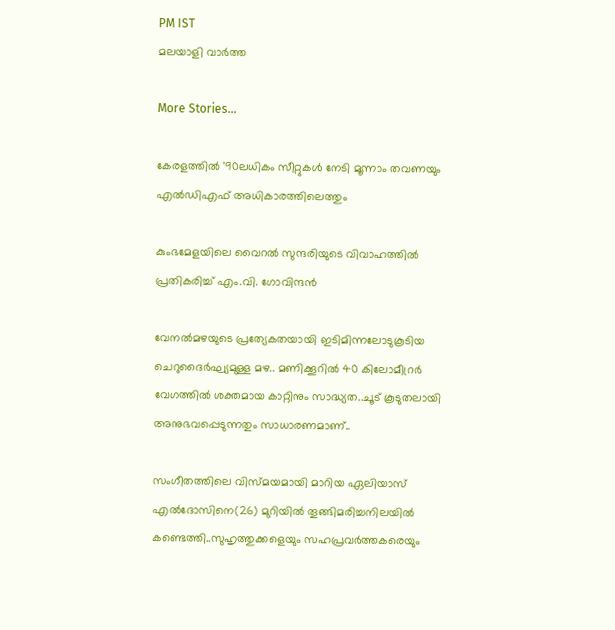PM IST
മലയാളി വാര്‍ത്ത

More Stories...

കേരളത്തില്‍ '90ലധികം സീറ്റുകള്‍ നേടി മൂന്നാം തവണയും എല്‍ഡിഎഫ് അധികാരത്തിലെത്തും

കുംഭമേളയിലെ വൈറല്‍ സുന്ദരിയുടെ വിവാഹത്തില്‍ പ്രതികരിച്ച് എം.വി. ഗോവിന്ദന്‍

വേനൽമഴയുടെ പ്രത്യേകതയായി ഇടിമിന്നലോടുകൂടിയ ചെറുദൈർഘ്യമുള്ള മഴ.. മണിക്കൂറിൽ 40 കിലോമീറ്രർ വേഗത്തിൽ ശക്തമായ കാറ്റിനും സാദ്ധ്യത..ചൂട് കൂടുതലായി അനുഭവപ്പെടുന്നതും സാധാരണമാണ്..

സംഗീതത്തിലെ വിസ്മയമായി മാറിയ ഏലിയാസ് എൽദോസിനെ(26) മുറിയിൽ തൂങ്ങിമരിച്ചനിലയിൽ കണ്ടെത്തി..സുഹൃത്തുക്കളെയും സഹപ്രവർത്തകരെയും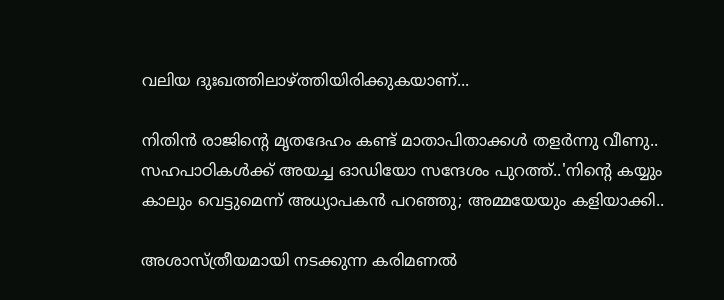വലിയ ദുഃഖത്തിലാഴ്ത്തിയിരിക്കുകയാണ്...

നിതിൻ രാജിന്റെ മൃതദേഹം കണ്ട് മാതാപിതാക്കൾ തളർന്നു വീണു.. സഹപാഠികള്‍ക്ക് അയച്ച ഓഡിയോ സന്ദേശം പുറത്ത്..'നിന്റെ കയ്യും കാലും വെട്ടുമെന്ന് അധ്യാപകന്‍ പറഞ്ഞു; അമ്മയേയും കളിയാക്കി..

അശാസ്ത്രീയമായി നടക്കുന്ന കരിമണല്‍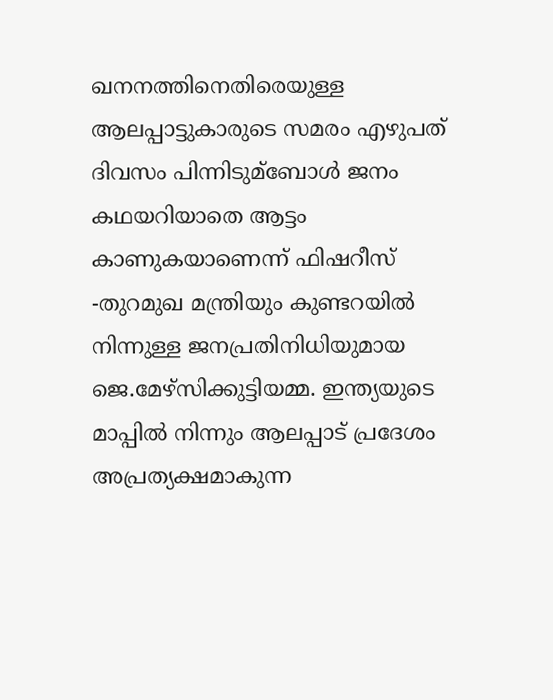ഖനനത്തിനെതിരെയുള്ള ആലപ്പാട്ടുകാരുടെ സമരം എഴുപത് ദിവസം പിന്നിടുമ്ബോള്‍ ജനം കഥയറിയാതെ ആട്ടം കാണുകയാണെന്ന് ഫിഷറീസ് -തുറമുഖ മന്ത്രിയും കുണ്ടറയില്‍ നിന്നുള്ള ജനപ്രതിനിധിയുമായ ജെ.മേഴ്‌സിക്കുട്ടിയമ്മ. ഇന്ത്യയുടെ മാപ്പില്‍ നിന്നും ആലപ്പാട് പ്രദേശം അപ്രത്യക്ഷമാകുന്ന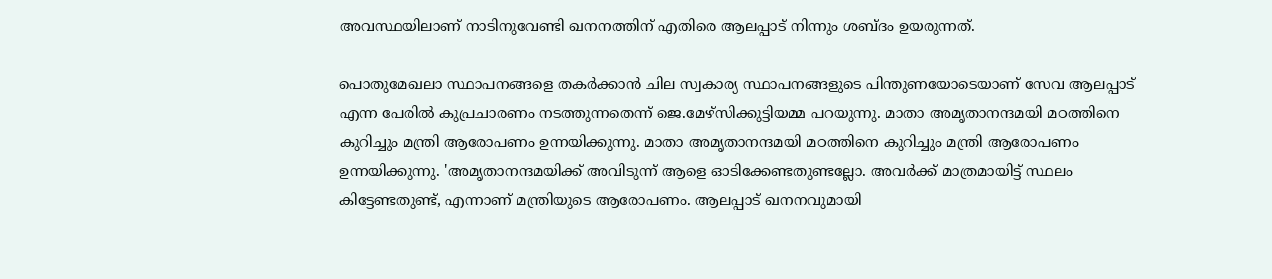അവസ്ഥയിലാണ് നാടിനുവേണ്ടി ഖനനത്തിന് എതിരെ ആലപ്പാട് നിന്നും ശബ്ദം ഉയരുന്നത്.

പൊതുമേഖലാ സ്ഥാപനങ്ങളെ തകര്‍ക്കാന്‍ ചില സ്വകാര്യ സ്ഥാപനങ്ങളുടെ പിന്തുണയോടെയാണ് സേവ ആലപ്പാട് എന്ന പേരില്‍ കുപ്രചാരണം നടത്തുന്നതെന്ന് ജെ.മേഴ്‌സിക്കുട്ടിയമ്മ പറയുന്നു. മാതാ അമൃതാനന്ദമയി മഠത്തിനെ കുറിച്ചും മന്ത്രി ആരോപണം ഉന്നയിക്കുന്നു. മാതാ അമൃതാനന്ദമയി മഠത്തിനെ കുറിച്ചും മന്ത്രി ആരോപണം ഉന്നയിക്കുന്നു. 'അമൃതാനന്ദമയിക്ക് അവിടുന്ന് ആളെ ഓടിക്കേണ്ടതുണ്ടല്ലോ. അവര്‍ക്ക് മാത്രമായിട്ട് സ്ഥലം കിട്ടേണ്ടതുണ്ട്, എന്നാണ് മന്ത്രിയുടെ ആരോപണം. ആലപ്പാട് ഖനനവുമായി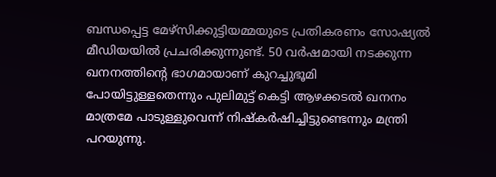ബന്ധപ്പെട്ട മേഴ്‌സിക്കുട്ടിയമ്മയുടെ പ്രതികരണം സോഷ്യല്‍ മീഡിയയില്‍ പ്രചരിക്കുന്നുണ്ട്. 50 വര്‍ഷമായി നടക്കുന്ന ഖനനത്തിന്റെ ഭാഗമായാണ് കുറച്ചുഭൂമി പോയിട്ടുള്ളതെന്നും പുലിമുട്ട് കെട്ടി ആഴക്കടല്‍ ഖനനം മാത്രമേ പാടുള്ളുവെന്ന് നിഷ്‌കര്‍ഷിച്ചിട്ടുണ്ടെന്നും മന്ത്രി പറയുന്നു.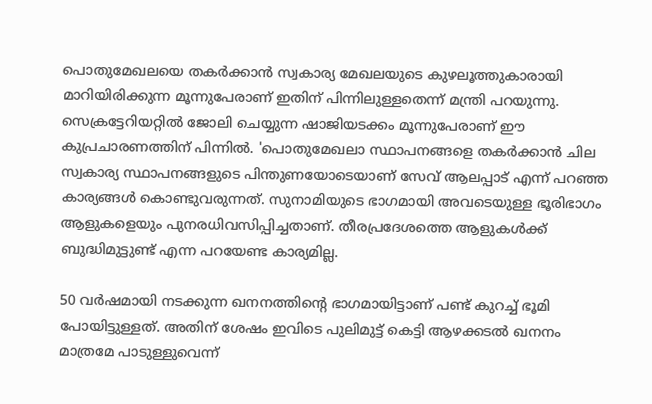പൊതുമേഖലയെ തകര്‍ക്കാന്‍ സ്വകാര്യ മേഖലയുടെ കുഴലൂത്തുകാരായി മാറിയിരിക്കുന്ന മൂന്നുപേരാണ് ഇതിന് പിന്നിലുള്ളതെന്ന് മന്ത്രി പറയുന്നു. സെക്രട്ടേറിയറ്റില്‍ ജോലി ചെയ്യുന്ന ഷാജിയടക്കം മൂന്നുപേരാണ് ഈ കുപ്രചാരണത്തിന് പിന്നില്‍. 'പൊതുമേഖലാ സ്ഥാപനങ്ങളെ തകര്‍ക്കാന്‍ ചില സ്വകാര്യ സ്ഥാപനങ്ങളുടെ പിന്തുണയോടെയാണ് സേവ് ആലപ്പാട് എന്ന് പറഞ്ഞ കാര്യങ്ങള്‍ കൊണ്ടുവരുന്നത്. സുനാമിയുടെ ഭാഗമായി അവടെയുള്ള ഭൂരിഭാഗം ആളുകളെയും പുനരധിവസിപ്പിച്ചതാണ്. തീരപ്രദേശത്തെ ആളുകള്‍ക്ക് ബുദ്ധിമുട്ടുണ്ട് എന്ന പറയേണ്ട കാര്യമില്ല.

50 വര്‍ഷമായി നടക്കുന്ന ഖനനത്തിന്റെ ഭാഗമായിട്ടാണ് പണ്ട് കുറച്ച്‌ ഭൂമി പോയിട്ടുള്ളത്. അതിന് ശേഷം ഇവിടെ പുലിമുട്ട് കെട്ടി ആഴക്കടല്‍ ഖനനം മാത്രമേ പാടുള്ളുവെന്ന്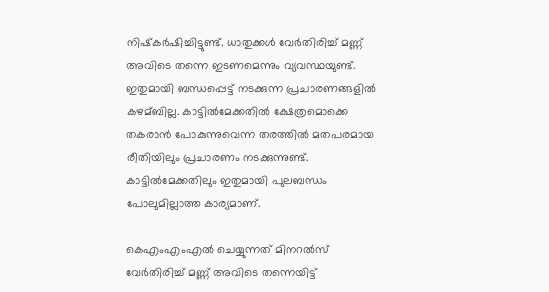നിഷ്‌കര്‍ഷിച്ചിട്ടുണ്ട്. ധാതുക്കള്‍ വേര്‍തിരിച്ച്‌ മണ്ണ് അവിടെ തന്നെ ഇടണമെന്നും വ്യവസ്ഥയുണ്ട്. ഇതുമായി ബന്ധപ്പെട്ട് നടക്കുന്ന പ്രചാരണങ്ങളില്‍ കഴമ്ബില്ല. കാട്ടില്‍മേക്കതില്‍ ക്ഷേത്രമൊക്കെ തകരാന്‍ പോകുന്നുവെന്ന തരത്തില്‍ മതപരമായ രീതിയിലും പ്രചാരണം നടക്കുന്നുണ്ട്. കാട്ടില്‍മേക്കതിലും ഇതുമായി പുലബന്ധം പോലുമില്ലാത്ത കാര്യമാണ്.

കെഎംഎംഎല്‍ ചെയ്യുന്നത് മിനറല്‍സ് വേര്‍തിരിച്ച്‌ മണ്ണ് അവിടെ തന്നെയിട്ട്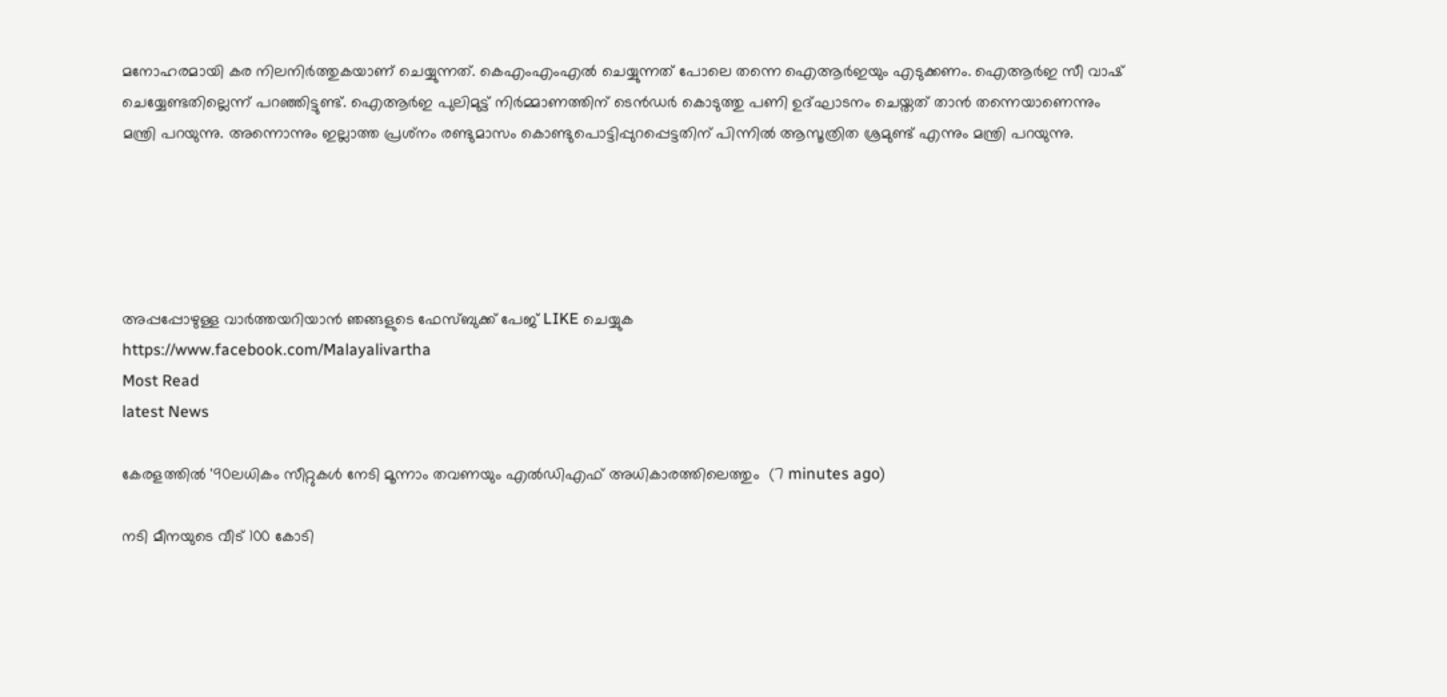മനോഹരമായി കര നിലനിര്‍ത്തുകയാണ് ചെയ്യുന്നത്. കെഎംഎംഎല്‍ ചെയ്യുന്നത് പോലെ തന്നെ ഐആര്‍ഇയും എടുക്കണം. ഐആര്‍ഇ സീ വാഷ് ചെയ്യേണ്ടതില്ലെന്ന് പറഞ്ഞിട്ടുണ്ട്. ഐആര്‍ഇ പുലിമുട്ട് നിര്‍മ്മാണത്തിന് ടെന്‍ഡര്‍ കൊടുത്തു പണി ഉദ്ഘാടനം ചെയ്തത് താന്‍ തന്നെയാണെന്നും മന്ത്രി പറയുന്നു. അന്നൊന്നും ഇല്ലാത്ത പ്രശ്‌നം രണ്ടുമാസം കൊണ്ടുപൊട്ടിപ്പുറപ്പെട്ടതിന് പിന്നില്‍ ആസൂത്രിത ശ്രമുണ്ട് എന്നും മന്ത്രി പറയുന്നു.





അപ്പപ്പോഴുള്ള വാര്‍ത്തയറിയാന്‍ ഞങ്ങളുടെ ഫേസ്‌ബുക്ക്‌ പേജ് LIKE ചെയ്യുക
https://www.facebook.com/Malayalivartha
Most Read
latest News

കേരളത്തില്‍ '90ലധികം സീറ്റുകള്‍ നേടി മൂന്നാം തവണയും എല്‍ഡിഎഫ് അധികാരത്തിലെത്തും  (7 minutes ago)

നടി മീനയുടെ വീട് 100 കോടി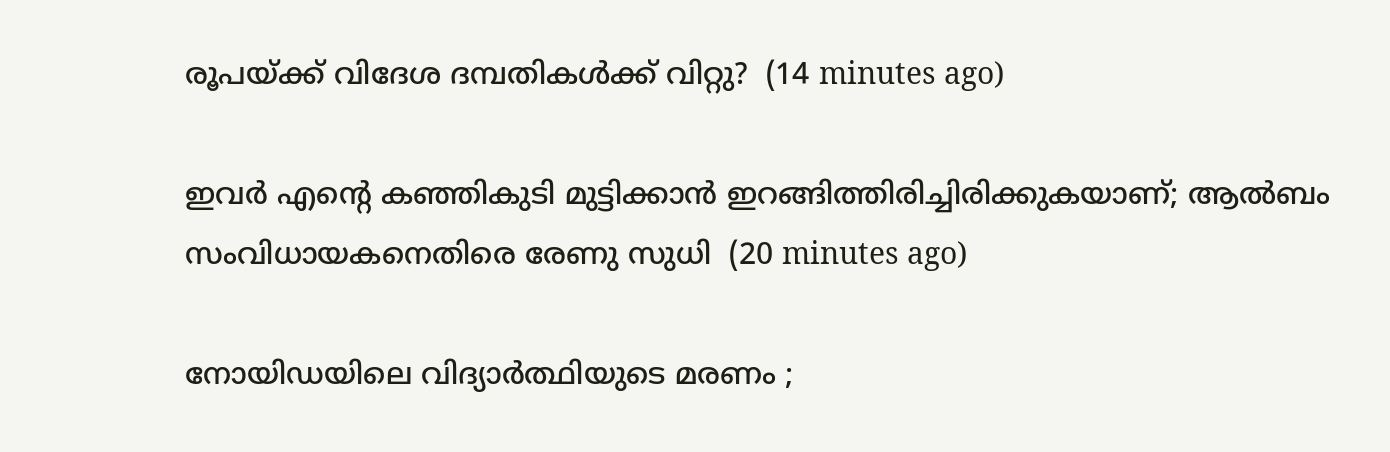രൂപയ്ക്ക് വിദേശ ദമ്പതികള്‍ക്ക് വിറ്റു?  (14 minutes ago)

ഇവര്‍ എന്റെ കഞ്ഞികുടി മുട്ടിക്കാന്‍ ഇറങ്ങിത്തിരിച്ചിരിക്കുകയാണ്; ആല്‍ബം സംവിധായകനെതിരെ രേണു സുധി  (20 minutes ago)

നോയിഡയിലെ വിദ്യാര്‍ത്ഥിയുടെ മരണം ;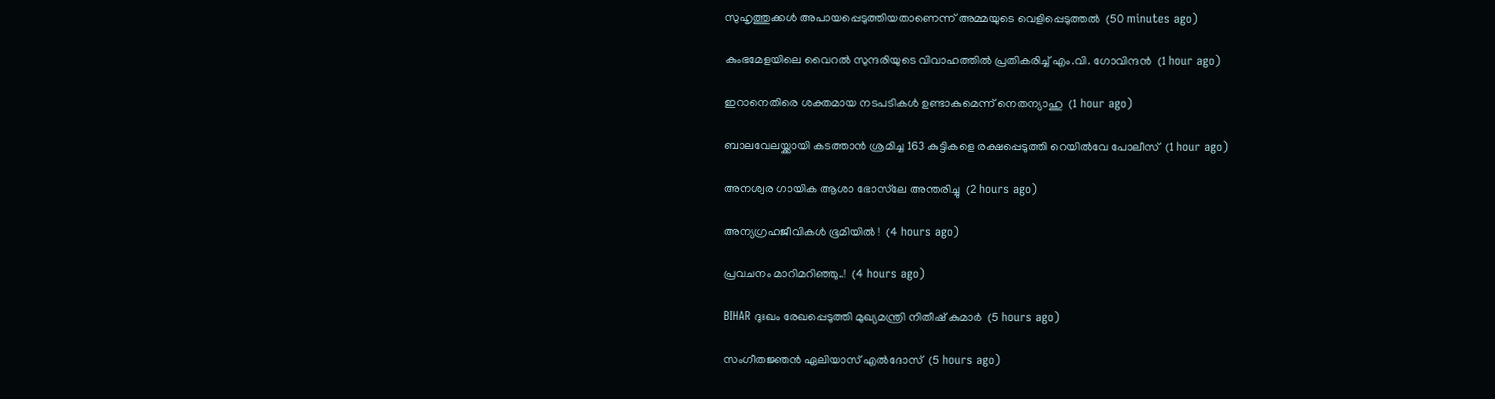സുഹൃത്തുക്കള്‍ അപായപ്പെടുത്തിയതാണെന്ന് അമ്മയുടെ വെളിപ്പെടുത്തല്‍  (50 minutes ago)

കുംഭമേളയിലെ വൈറല്‍ സുന്ദരിയുടെ വിവാഹത്തില്‍ പ്രതികരിച്ച് എം.വി. ഗോവിന്ദന്‍  (1 hour ago)

ഇറാനെതിരെ ശക്തമായ നടപടികള്‍ ഉണ്ടാകുമെന്ന് നെതന്യാഹു  (1 hour ago)

ബാലവേലയ്ക്കായി കടത്താന്‍ ശ്രമിച്ച 163 കുട്ടികളെ രക്ഷപ്പെടുത്തി റെയില്‍വേ പോലീസ്  (1 hour ago)

അനശ്വര ഗായിക ആശാ ഭോസ്‌ലേ അന്തരിച്ചു  (2 hours ago)

അന്യഗ്രഹജീവികൾ ഭൂമിയിൽ !  (4 hours ago)

പ്രവചനം മാറിമറിഞ്ഞു..!  (4 hours ago)

BIHAR ദുഃഖം രേഖപ്പെടുത്തി മുഖ്യമന്ത്രി നിതീഷ് കുമാർ  (5 hours ago)

സംഗീതജ്ഞൻ ഏലിയാസ് എൽദോസ്  (5 hours ago)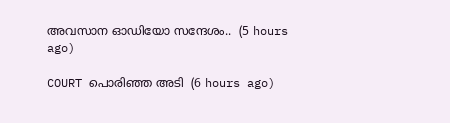അവസാന ഓഡിയോ സന്ദേശം..  (5 hours ago)

COURT പൊരിഞ്ഞ അടി  (6 hours ago)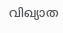വിഖ്യാത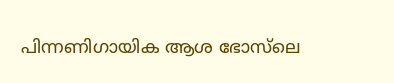പിന്നണിഗായിക ആശ ഭോസ്‌ലെ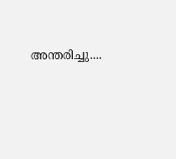അന്തരിച്ചു....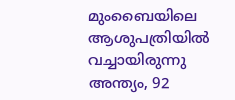മുംബൈയിലെ ആശുപത്രിയിൽ വച്ചായിരുന്നു അന്ത്യം, 92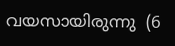വയസായിരുന്നു  (6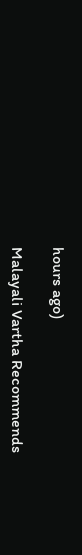hours ago)

Malayali Vartha Recommends